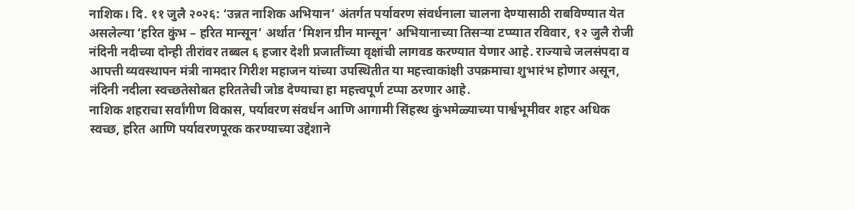नाशिक। दि. ११ जुलै २०२६: ‘उन्नत नाशिक अभियान’ अंतर्गत पर्यावरण संवर्धनाला चालना देण्यासाठी राबविण्यात येत असलेल्या ‘हरित कुंभ – हरित मान्सून’ अर्थात ‘मिशन ग्रीन मान्सून’ अभियानाच्या तिसऱ्या टप्प्यात रविवार, १२ जुलै रोजी नंदिनी नदीच्या दोन्ही तीरांवर तब्बल ६ हजार देशी प्रजातींच्या वृक्षांची लागवड करण्यात येणार आहे. राज्याचे जलसंपदा व आपत्ती व्यवस्थापन मंत्री नामदार गिरीश महाजन यांच्या उपस्थितीत या महत्त्वाकांक्षी उपक्रमाचा शुभारंभ होणार असून, नंदिनी नदीला स्वच्छतेसोबत हरिततेची जोड देण्याचा हा महत्त्वपूर्ण टप्पा ठरणार आहे.
नाशिक शहराचा सर्वांगीण विकास, पर्यावरण संवर्धन आणि आगामी सिंहस्थ कुंभमेळ्याच्या पार्श्वभूमीवर शहर अधिक स्वच्छ, हरित आणि पर्यावरणपूरक करण्याच्या उद्देशाने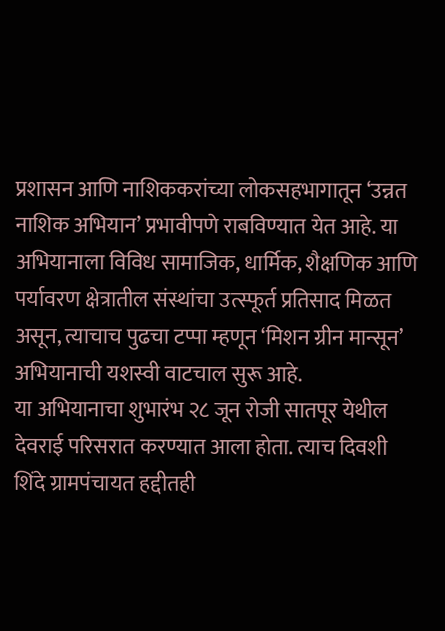प्रशासन आणि नाशिककरांच्या लोकसहभागातून ‘उन्नत नाशिक अभियान’ प्रभावीपणे राबविण्यात येत आहे. या अभियानाला विविध सामाजिक, धार्मिक, शैक्षणिक आणि पर्यावरण क्षेत्रातील संस्थांचा उत्स्फूर्त प्रतिसाद मिळत असून, त्याचाच पुढचा टप्पा म्हणून ‘मिशन ग्रीन मान्सून’ अभियानाची यशस्वी वाटचाल सुरू आहे.
या अभियानाचा शुभारंभ २८ जून रोजी सातपूर येथील देवराई परिसरात करण्यात आला होता. त्याच दिवशी शिंदे ग्रामपंचायत हद्दीतही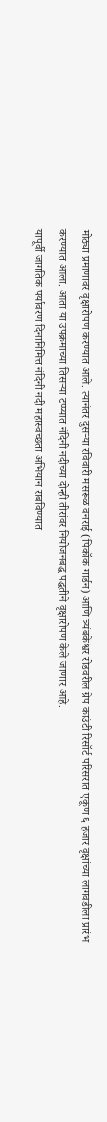मोठ्या प्रमाणावर वृक्षारोपण करण्यात आले. त्यानंतर दुसऱ्या रविवारी मसरूळ वनराई (पिकॉक गार्डन) आणि त्र्यंबकेश्वर रोडवरील ग्रेप काउंटी रिसॉर्ट परिसरात एकूण ६ हजार वृक्षांच्या लागवडीला प्रारंभ करण्यात आला. आता या उपक्रमाच्या तिसऱ्या टप्प्यात नंदिनी नदीच्या दोन्ही तीरांवर नियोजनबद्ध पद्धतीने वृक्षारोपण केले जाणार आहे.
यापूर्वी जागतिक पर्यावरण दिनानिमित्त नंदिनी नदी महास्वच्छता अभियान राबविण्यात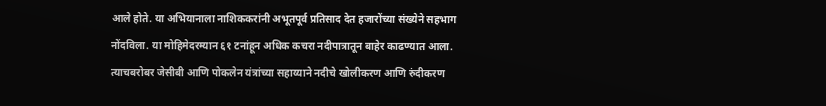आले होते. या अभियानाला नाशिककरांनी अभूतपूर्व प्रतिसाद देत हजारोंच्या संख्येने सहभाग नोंदविला. या मोहिमेदरम्यान ६१ टनांहून अधिक कचरा नदीपात्रातून बाहेर काढण्यात आला. त्याचबरोबर जेसीबी आणि पोकलेन यंत्रांच्या सहाय्याने नदीचे खोलीकरण आणि रुंदीकरण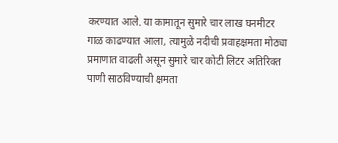करण्यात आले. या कामातून सुमारे चार लाख घनमीटर गाळ काढण्यात आला, त्यामुळे नदीची प्रवाहक्षमता मोठ्या प्रमाणात वाढली असून सुमारे चार कोटी लिटर अतिरिक्त पाणी साठविण्याची क्षमता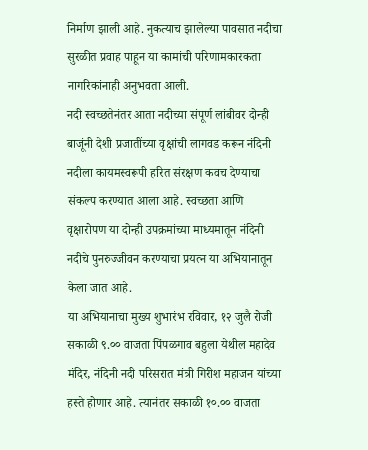निर्माण झाली आहे. नुकत्याच झालेल्या पावसात नदीचा सुरळीत प्रवाह पाहून या कामांची परिणामकारकता नागरिकांनाही अनुभवता आली.
नदी स्वच्छतेनंतर आता नदीच्या संपूर्ण लांबीवर दोन्ही बाजूंनी देशी प्रजातींच्या वृक्षांची लागवड करून नंदिनी नदीला कायमस्वरूपी हरित संरक्षण कवच देण्याचा संकल्प करण्यात आला आहे. स्वच्छता आणि वृक्षारोपण या दोन्ही उपक्रमांच्या माध्यमातून नंदिनी नदीचे पुनरुज्जीवन करण्याचा प्रयत्न या अभियानातून केला जात आहे.
या अभियानाचा मुख्य शुभारंभ रविवार, १२ जुलै रोजी सकाळी ९.०० वाजता पिंपळगाव बहुला येथील महादेव मंदिर, नंदिनी नदी परिसरात मंत्री गिरीश महाजन यांच्या हस्ते होणार आहे. त्यानंतर सकाळी १०.०० वाजता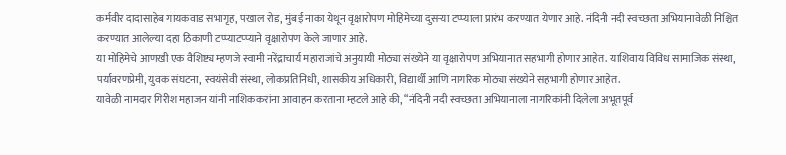कर्मवीर दादासाहेब गायकवाड सभागृह, पखाल रोड, मुंबई नाका येथून वृक्षारोपण मोहिमेच्या दुसऱ्या टप्प्याला प्रारंभ करण्यात येणार आहे. नंदिनी नदी स्वच्छता अभियानावेळी निश्चित करण्यात आलेल्या दहा ठिकाणी टप्प्याटप्प्याने वृक्षारोपण केले जाणार आहे.
या मोहिमेचे आणखी एक वैशिष्ट्य म्हणजे स्वामी नरेंद्राचार्य महाराजांचे अनुयायी मोठ्या संख्येने या वृक्षारोपण अभियानात सहभागी होणार आहेत. याशिवाय विविध सामाजिक संस्था, पर्यावरणप्रेमी, युवक संघटना, स्वयंसेवी संस्था, लोकप्रतिनिधी, शासकीय अधिकारी, विद्यार्थी आणि नागरिक मोठ्या संख्येने सहभागी होणार आहेत.
यावेळी नामदार गिरीश महाजन यांनी नाशिककरांना आवाहन करताना म्हटले आहे की, “नंदिनी नदी स्वच्छता अभियानाला नागरिकांनी दिलेला अभूतपूर्व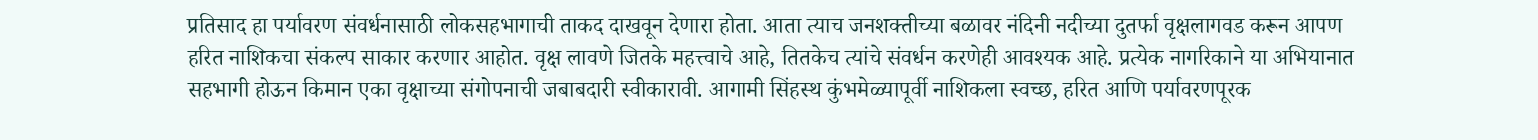प्रतिसाद हा पर्यावरण संवर्धनासाठी लोकसहभागाची ताकद दाखवून देणारा होता. आता त्याच जनशक्तीच्या बळावर नंदिनी नदीच्या दुतर्फा वृक्षलागवड करून आपण हरित नाशिकचा संकल्प साकार करणार आहोत. वृक्ष लावणे जितके महत्त्वाचे आहे, तितकेच त्यांचे संवर्धन करणेही आवश्यक आहे. प्रत्येक नागरिकाने या अभियानात सहभागी होऊन किमान एका वृक्षाच्या संगोपनाची जबाबदारी स्वीकारावी. आगामी सिंहस्थ कुंभमेळ्यापूर्वी नाशिकला स्वच्छ, हरित आणि पर्यावरणपूरक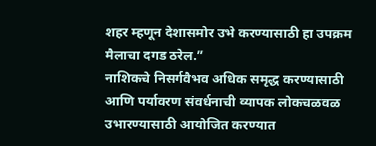शहर म्हणून देशासमोर उभे करण्यासाठी हा उपक्रम मैलाचा दगड ठरेल.”
नाशिकचे निसर्गवैभव अधिक समृद्ध करण्यासाठी आणि पर्यावरण संवर्धनाची व्यापक लोकचळवळ उभारण्यासाठी आयोजित करण्यात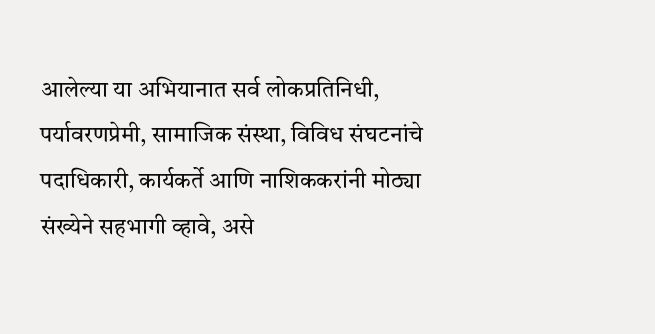आलेल्या या अभियानात सर्व लोकप्रतिनिधी, पर्यावरणप्रेमी, सामाजिक संस्था, विविध संघटनांचे पदाधिकारी, कार्यकर्ते आणि नाशिककरांनी मोठ्या संख्येने सहभागी व्हावे, असे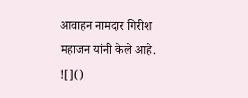आवाहन नामदार गिरीश महाजन यांनी केले आहे.
![]()